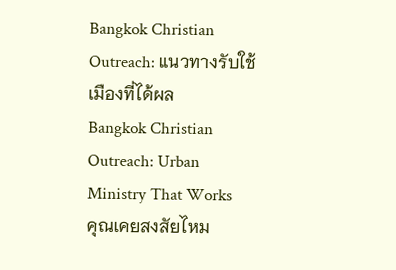Bangkok Christian Outreach: แนวทางรับใช้เมืองที่ได้ผล
Bangkok Christian Outreach: Urban Ministry That Works
คุณเคยสงสัยไหม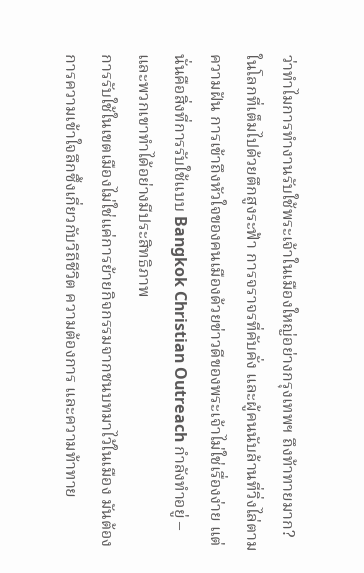ว่าทำไมการทำงานรับใช้พระเจ้าในเมืองใหญ่อย่างกรุงเทพฯ ถึงท้าทายมาก? ในโลกที่เต็มไปด้วยตึกสูงระฟ้า การจราจรที่คับคั่ง และผู้คนนับล้านที่วิ่งไล่ตามความฝัน การเข้าถึงหัวใจของคนเมืองด้วยข่าวดีของพระเจ้าไม่ใช่เรื่องง่าย แต่นั่นคือสิ่งที่การรับใช้แบบ Bangkok Christian Outreach กำลังทำอยู่ – และพวกเขาทำได้อย่างมีประสิทธิภาพ
การรับใช้ในเขตเมืองไม่ใช่แค่การย้ายกิจกรรมจากชนบทมาไว้ในเมือง มันต้องการความเข้าใจลึกซึ้งเกี่ยวกับวิถีชีวิต ความต้องการ และความท้าทาย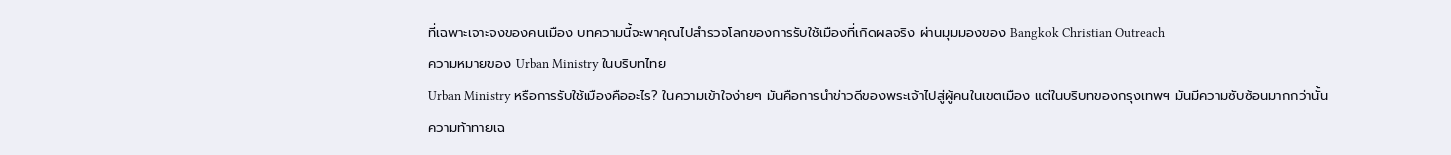ที่เฉพาะเจาะจงของคนเมือง บทความนี้จะพาคุณไปสำรวจโลกของการรับใช้เมืองที่เกิดผลจริง ผ่านมุมมองของ Bangkok Christian Outreach
ความหมายของ Urban Ministry ในบริบทไทย
Urban Ministry หรือการรับใช้เมืองคืออะไร? ในความเข้าใจง่ายๆ มันคือการนำข่าวดีของพระเจ้าไปสู่ผู้คนในเขตเมือง แต่ในบริบทของกรุงเทพฯ มันมีความซับซ้อนมากกว่านั้น
ความท้าทายเฉ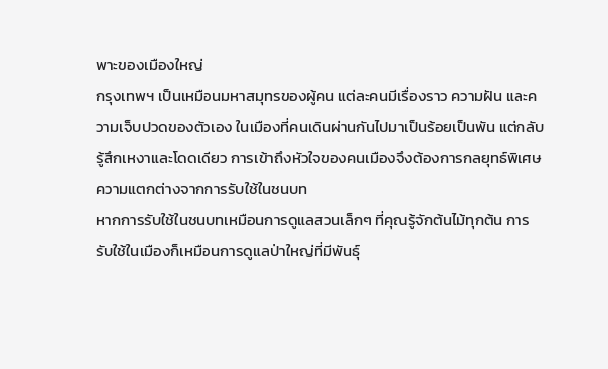พาะของเมืองใหญ่
กรุงเทพฯ เป็นเหมือนมหาสมุทรของผู้คน แต่ละคนมีเรื่องราว ความฝัน และความเจ็บปวดของตัวเอง ในเมืองที่คนเดินผ่านกันไปมาเป็นร้อยเป็นพัน แต่กลับรู้สึกเหงาและโดดเดียว การเข้าถึงหัวใจของคนเมืองจึงต้องการกลยุทธ์พิเศษ
ความแตกต่างจากการรับใช้ในชนบท
หากการรับใช้ในชนบทเหมือนการดูแลสวนเล็กๆ ที่คุณรู้จักต้นไม้ทุกต้น การรับใช้ในเมืองก็เหมือนการดูแลป่าใหญ่ที่มีพันธุ์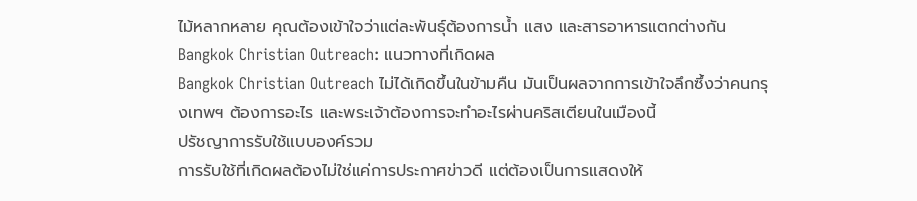ไม้หลากหลาย คุณต้องเข้าใจว่าแต่ละพันธุ์ต้องการน้ำ แสง และสารอาหารแตกต่างกัน
Bangkok Christian Outreach: แนวทางที่เกิดผล
Bangkok Christian Outreach ไม่ได้เกิดขึ้นในข้ามคืน มันเป็นผลจากการเข้าใจลึกซึ้งว่าคนกรุงเทพฯ ต้องการอะไร และพระเจ้าต้องการจะทำอะไรผ่านคริสเตียนในเมืองนี้
ปรัชญาการรับใช้แบบองค์รวม
การรับใช้ที่เกิดผลต้องไม่ใช่แค่การประกาศข่าวดี แต่ต้องเป็นการแสดงให้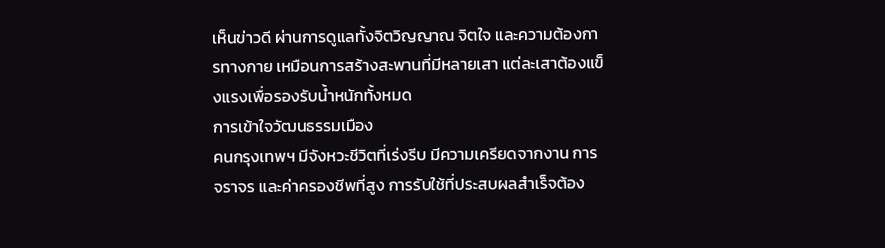เห็นข่าวดี ผ่านการดูแลทั้งจิตวิญญาณ จิตใจ และความต้องการทางกาย เหมือนการสร้างสะพานที่มีหลายเสา แต่ละเสาต้องแข็งแรงเพื่อรองรับน้ำหนักทั้งหมด
การเข้าใจวัฒนธรรมเมือง
คนกรุงเทพฯ มีจังหวะชีวิตที่เร่งรีบ มีความเครียดจากงาน การจราจร และค่าครองชีพที่สูง การรับใช้ที่ประสบผลสำเร็จต้อง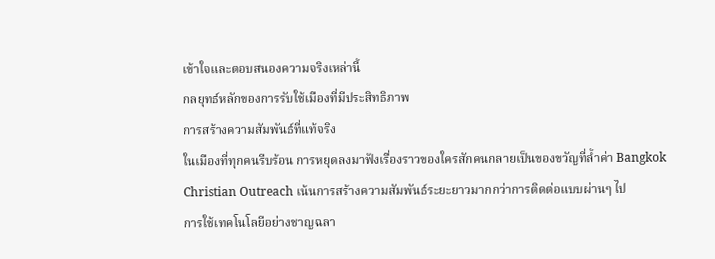เข้าใจและตอบสนองความจริงเหล่านี้
กลยุทธ์หลักของการรับใช้เมืองที่มีประสิทธิภาพ
การสร้างความสัมพันธ์ที่แท้จริง
ในเมืองที่ทุกคนรีบร้อน การหยุดลงมาฟังเรื่องราวของใครสักคนกลายเป็นของขวัญที่ล้ำค่า Bangkok Christian Outreach เน้นการสร้างความสัมพันธ์ระยะยาวมากกว่าการติดต่อแบบผ่านๆ ไป
การใช้เทคโนโลยีอย่างชาญฉลา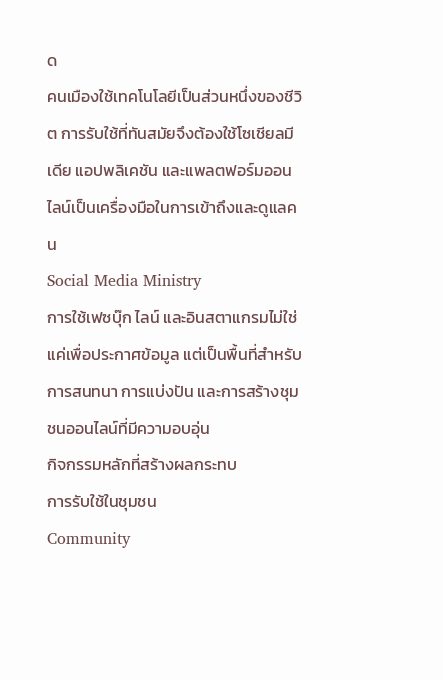ด
คนเมืองใช้เทคโนโลยีเป็นส่วนหนึ่งของชีวิต การรับใช้ที่ทันสมัยจึงต้องใช้โซเชียลมีเดีย แอปพลิเคชัน และแพลตฟอร์มออนไลน์เป็นเครื่องมือในการเข้าถึงและดูแลคน
Social Media Ministry
การใช้เฟซบุ๊ก ไลน์ และอินสตาแกรมไม่ใช่แค่เพื่อประกาศข้อมูล แต่เป็นพื้นที่สำหรับการสนทนา การแบ่งปัน และการสร้างชุมชนออนไลน์ที่มีความอบอุ่น
กิจกรรมหลักที่สร้างผลกระทบ
การรับใช้ในชุมชน
Community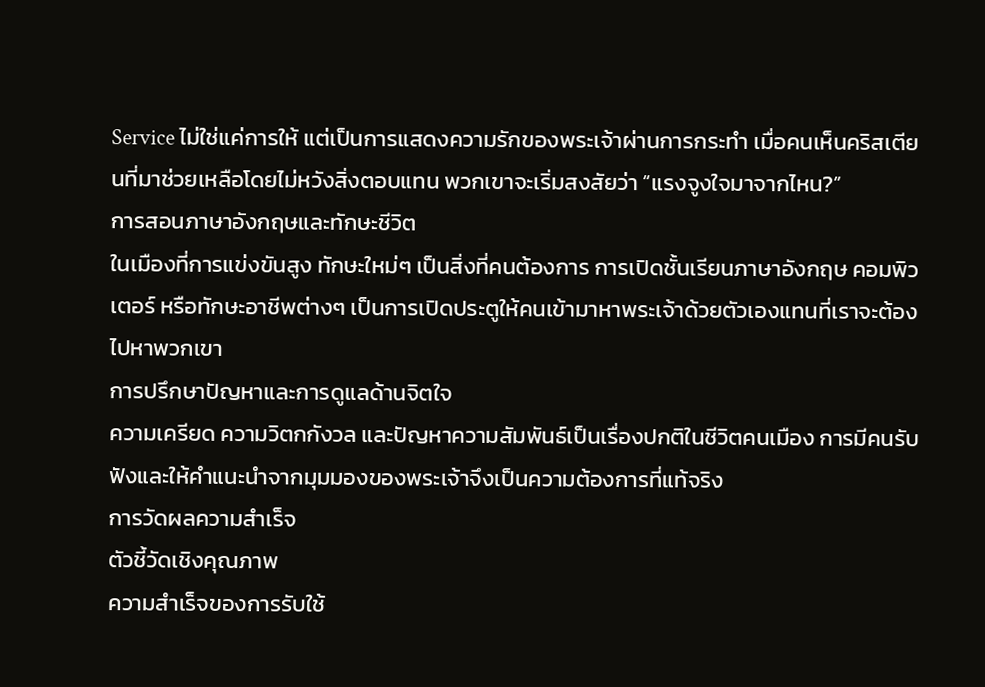Service ไม่ใช่แค่การให้ แต่เป็นการแสดงความรักของพระเจ้าผ่านการกระทำ เมื่อคนเห็นคริสเตียนที่มาช่วยเหลือโดยไม่หวังสิ่งตอบแทน พวกเขาจะเริ่มสงสัยว่า “แรงจูงใจมาจากไหน?”
การสอนภาษาอังกฤษและทักษะชีวิต
ในเมืองที่การแข่งขันสูง ทักษะใหม่ๆ เป็นสิ่งที่คนต้องการ การเปิดชั้นเรียนภาษาอังกฤษ คอมพิวเตอร์ หรือทักษะอาชีพต่างๆ เป็นการเปิดประตูให้คนเข้ามาหาพระเจ้าด้วยตัวเองแทนที่เราจะต้องไปหาพวกเขา
การปรึกษาปัญหาและการดูแลด้านจิตใจ
ความเครียด ความวิตกกังวล และปัญหาความสัมพันธ์เป็นเรื่องปกติในชีวิตคนเมือง การมีคนรับฟังและให้คำแนะนำจากมุมมองของพระเจ้าจึงเป็นความต้องการที่แท้จริง
การวัดผลความสำเร็จ
ตัวชี้วัดเชิงคุณภาพ
ความสำเร็จของการรับใช้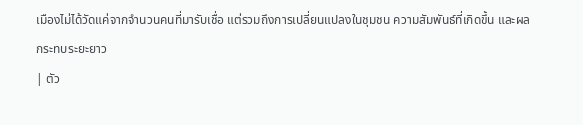เมืองไม่ได้วัดแค่จากจำนวนคนที่มารับเชื่อ แต่รวมถึงการเปลี่ยนแปลงในชุมชน ความสัมพันธ์ที่เกิดขึ้น และผลกระทบระยะยาว
| ตัว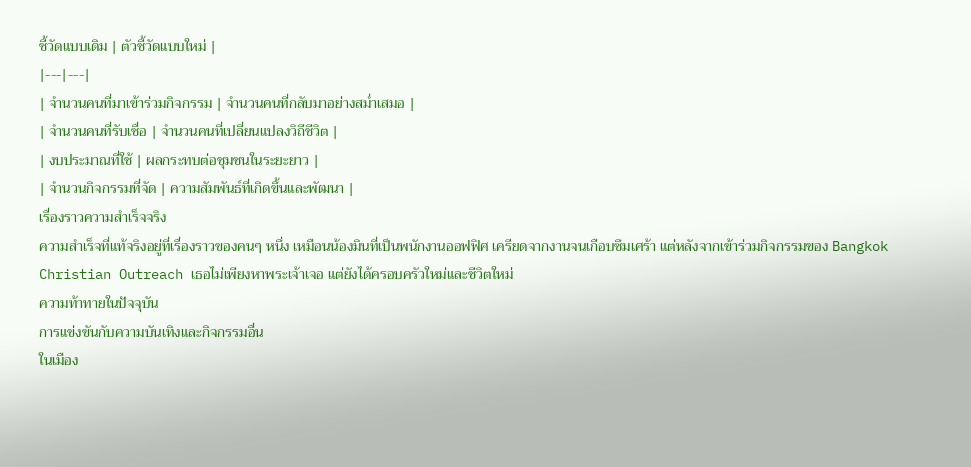ชี้วัดแบบเดิม | ตัวชี้วัดแบบใหม่ |
|---|---|
| จำนวนคนที่มาเข้าร่วมกิจกรรม | จำนวนคนที่กลับมาอย่างสม่ำเสมอ |
| จำนวนคนที่รับเชื่อ | จำนวนคนที่เปลี่ยนแปลงวิถีชีวิต |
| งบประมาณที่ใช้ | ผลกระทบต่อชุมชนในระยะยาว |
| จำนวนกิจกรรมที่จัด | ความสัมพันธ์ที่เกิดขึ้นและพัฒนา |
เรื่องราวความสำเร็จจริง
ความสำเร็จที่แท้จริงอยู่ที่เรื่องราวของคนๆ หนึ่ง เหมือนน้องมินที่เป็นพนักงานออฟฟิศ เครียดจากงานจนเกือบซึมเศร้า แต่หลังจากเข้าร่วมกิจกรรมของ Bangkok Christian Outreach เธอไม่เพียงหาพระเจ้าเจอ แต่ยังได้ครอบครัวใหม่และชีวิตใหม่
ความท้าทายในปัจจุบัน
การแข่งขันกับความบันเทิงและกิจกรรมอื่น
ในเมือง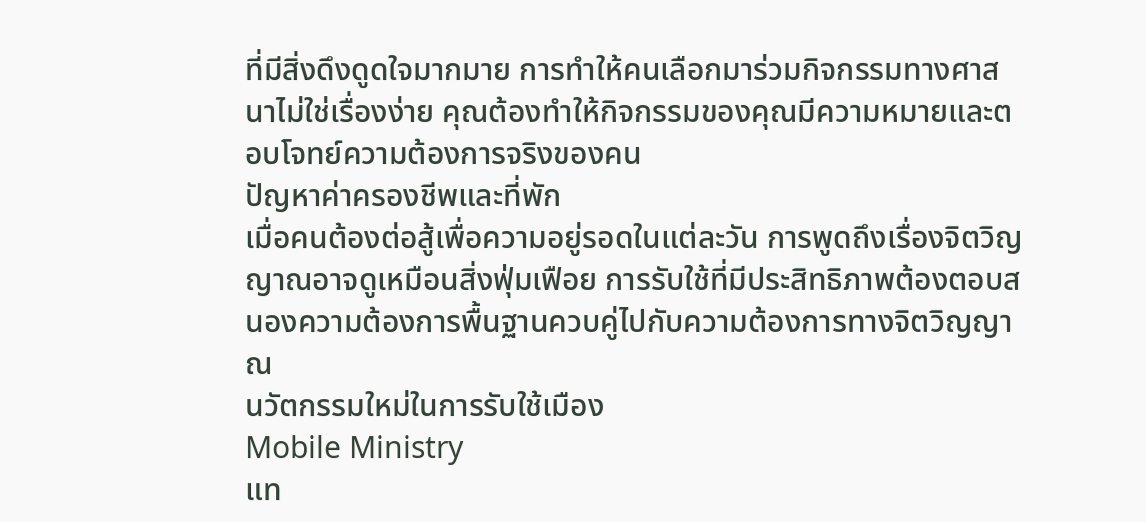ที่มีสิ่งดึงดูดใจมากมาย การทำให้คนเลือกมาร่วมกิจกรรมทางศาสนาไม่ใช่เรื่องง่าย คุณต้องทำให้กิจกรรมของคุณมีความหมายและตอบโจทย์ความต้องการจริงของคน
ปัญหาค่าครองชีพและที่พัก
เมื่อคนต้องต่อสู้เพื่อความอยู่รอดในแต่ละวัน การพูดถึงเรื่องจิตวิญญาณอาจดูเหมือนสิ่งฟุ่มเฟือย การรับใช้ที่มีประสิทธิภาพต้องตอบสนองความต้องการพื้นฐานควบคู่ไปกับความต้องการทางจิตวิญญาณ
นวัตกรรมใหม่ในการรับใช้เมือง
Mobile Ministry
แท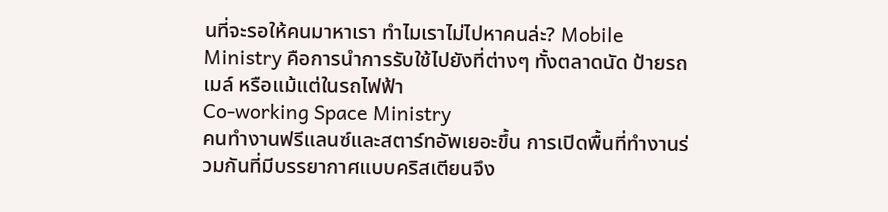นที่จะรอให้คนมาหาเรา ทำไมเราไม่ไปหาคนล่ะ? Mobile Ministry คือการนำการรับใช้ไปยังที่ต่างๆ ทั้งตลาดนัด ป้ายรถเมล์ หรือแม้แต่ในรถไฟฟ้า
Co-working Space Ministry
คนทำงานฟรีแลนซ์และสตาร์ทอัพเยอะขึ้น การเปิดพื้นที่ทำงานร่วมกันที่มีบรรยากาศแบบคริสเตียนจึง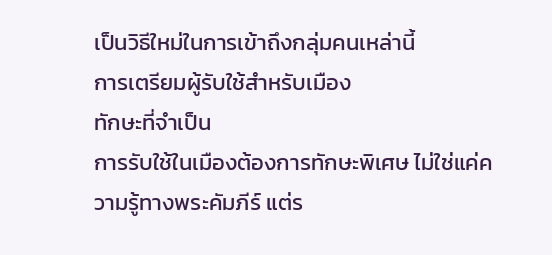เป็นวิธีใหม่ในการเข้าถึงกลุ่มคนเหล่านี้
การเตรียมผู้รับใช้สำหรับเมือง
ทักษะที่จำเป็น
การรับใช้ในเมืองต้องการทักษะพิเศษ ไม่ใช่แค่ความรู้ทางพระคัมภีร์ แต่ร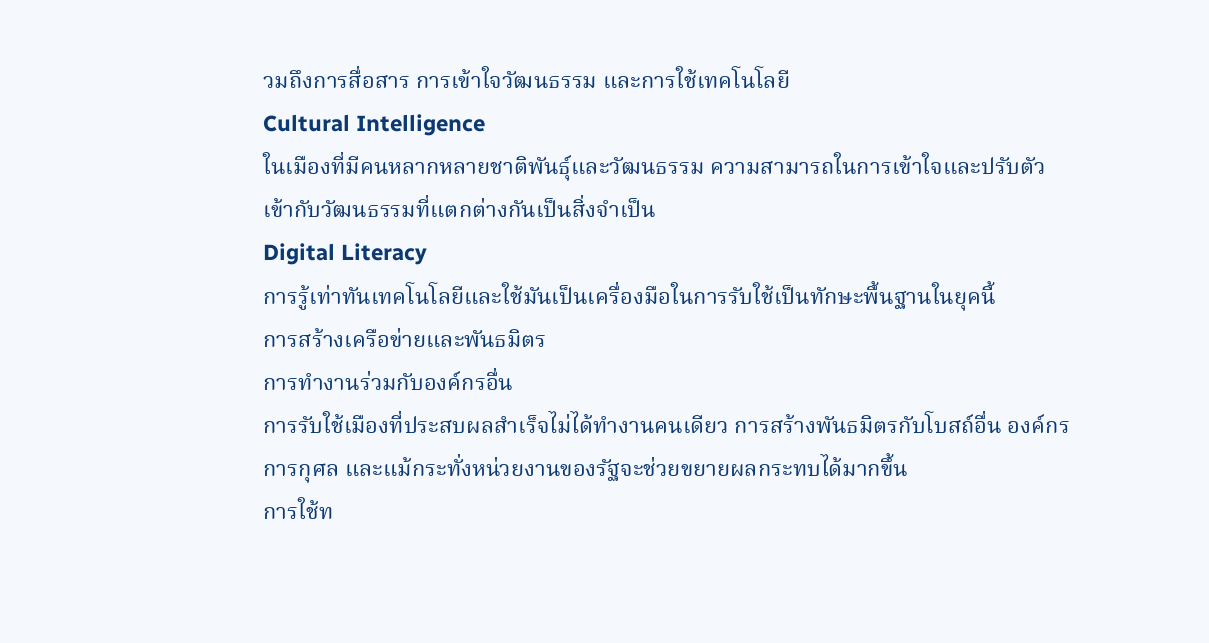วมถึงการสื่อสาร การเข้าใจวัฒนธรรม และการใช้เทคโนโลยี
Cultural Intelligence
ในเมืองที่มีคนหลากหลายชาติพันธุ์และวัฒนธรรม ความสามารถในการเข้าใจและปรับตัวเข้ากับวัฒนธรรมที่แตกต่างกันเป็นสิ่งจำเป็น
Digital Literacy
การรู้เท่าทันเทคโนโลยีและใช้มันเป็นเครื่องมือในการรับใช้เป็นทักษะพื้นฐานในยุคนี้
การสร้างเครือข่ายและพันธมิตร
การทำงานร่วมกับองค์กรอื่น
การรับใช้เมืองที่ประสบผลสำเร็จไม่ได้ทำงานคนเดียว การสร้างพันธมิตรกับโบสถ์อื่น องค์กรการกุศล และแม้กระทั่งหน่วยงานของรัฐจะช่วยขยายผลกระทบได้มากขึ้น
การใช้ท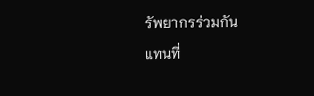รัพยากรร่วมกัน
แทนที่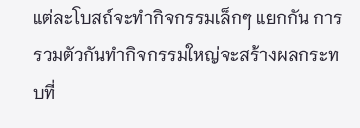แต่ละโบสถ์จะทำกิจกรรมเล็กๆ แยกกัน การรวมตัวกันทำกิจกรรมใหญ่จะสร้างผลกระทบที่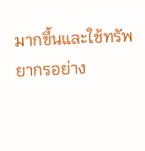มากขึ้นและใช้ทรัพยากรอย่าง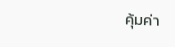คุ้มค่า